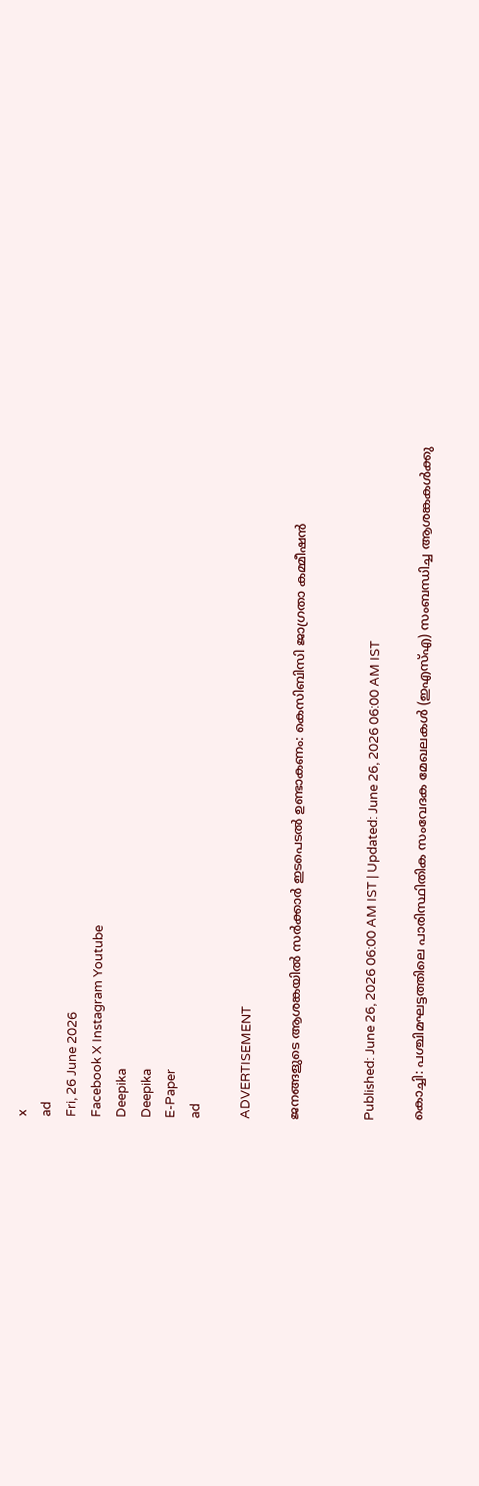x
ad
Fri, 26 June 2026
Facebook X Instagram Youtube
Deepika
Deepika
E-Paper
ad

ADVERTISEMENT

ജനങ്ങളുടെ ആശങ്കയിൽ സർക്കാർ ഇടപെടല്‍ ഉണ്ടാകണം: കെസിബിസി ജാഗ്രതാ കമ്മീഷൻ


Published: June 26, 2026 06:00 AM IST | Updated: June 26, 2026 06:00 AM IST

കൊച്ചി: പശ്ചിമഘട്ടത്തിലെ പാരിസ്ഥിതിക സംവേദക മേഖലകൾ (ഇഎസ്എ) സംബന്ധിച്ച ആശങ്കകൾക്കു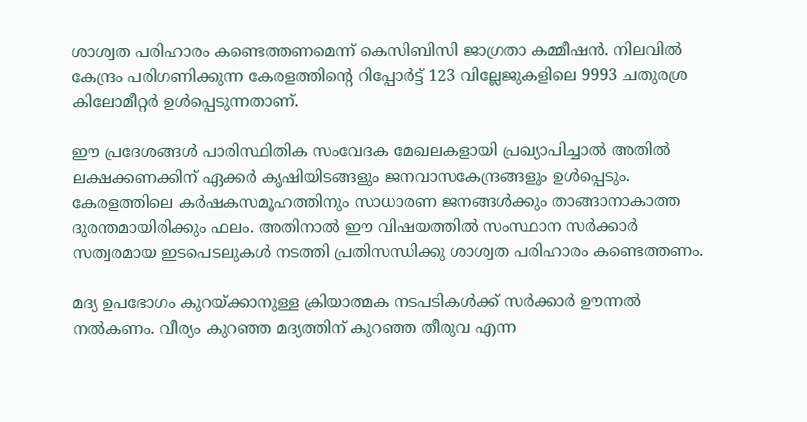ശാശ്വത പരിഹാരം കണ്ടെത്തണമെന്ന് കെസിബിസി ജാഗ്രതാ കമ്മീഷൻ. നിലവിൽ കേന്ദ്രം പരിഗണിക്കുന്ന കേരളത്തിന്‍റെ റിപ്പോർട്ട് 123 വില്ലേജുകളിലെ 9993 ചതുരശ്ര കിലോമീറ്റർ ഉൾപ്പെടുന്നതാണ്.

ഈ പ്രദേശങ്ങൾ പാരിസ്ഥിതിക സംവേദക മേഖലകളായി പ്രഖ്യാപിച്ചാൽ അതിൽ ലക്ഷക്കണക്കിന് ഏക്കർ കൃഷിയിടങ്ങളും ജനവാസകേന്ദ്രങ്ങളും ഉൾപ്പെടും. കേരളത്തിലെ കർഷകസമൂഹത്തിനും സാധാരണ ജനങ്ങൾക്കും താങ്ങാനാകാത്ത ദുരന്തമായിരിക്കും ഫലം. അതിനാൽ ഈ വിഷയത്തിൽ സംസ്ഥാന സർക്കാർ സത്വരമായ ഇടപെടലുകൾ നടത്തി പ്രതിസന്ധിക്കു ശാശ്വത പരിഹാരം കണ്ടെത്തണം.

മദ്യ ഉപഭോഗം കുറയ്ക്കാനുള്ള ക്രിയാത്മക നടപടികൾക്ക് സർക്കാർ ഊന്നൽ നൽകണം. വീര്യം കുറഞ്ഞ മദ്യത്തിന് കുറഞ്ഞ തീരുവ എന്ന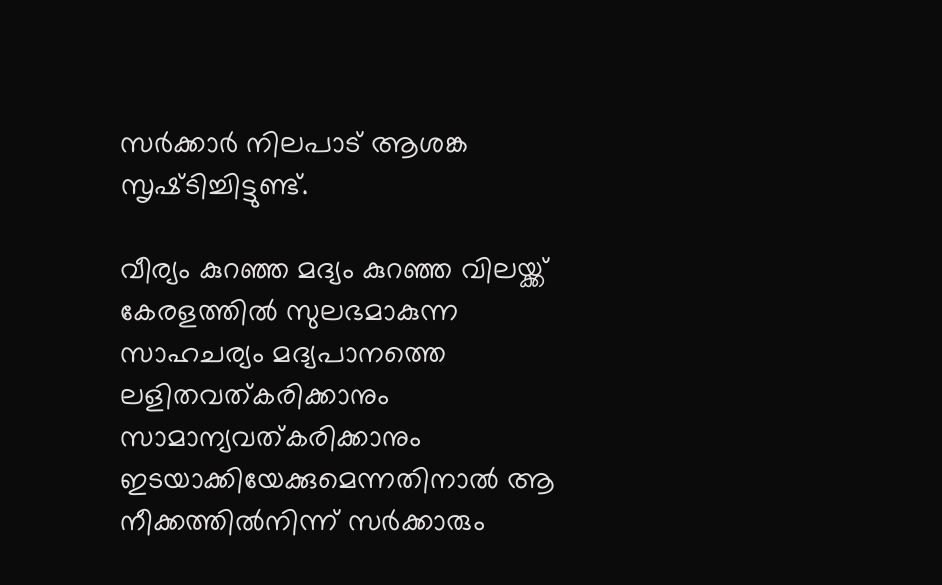സർക്കാർ നിലപാട് ആശങ്ക സൃഷ്‌ടിച്ചിട്ടുണ്ട്.

വീര്യം കുറഞ്ഞ മദ്യം കുറഞ്ഞ വിലയ്ക്ക് കേരളത്തിൽ സുലഭമാകുന്ന സാഹചര്യം മദ്യപാനത്തെ ലളിതവത്കരിക്കാനും സാമാന്യവത്കരിക്കാനും ഇടയാക്കിയേക്കുമെന്നതിനാൽ ആ നീക്കത്തിൽനിന്ന് സർക്കാരും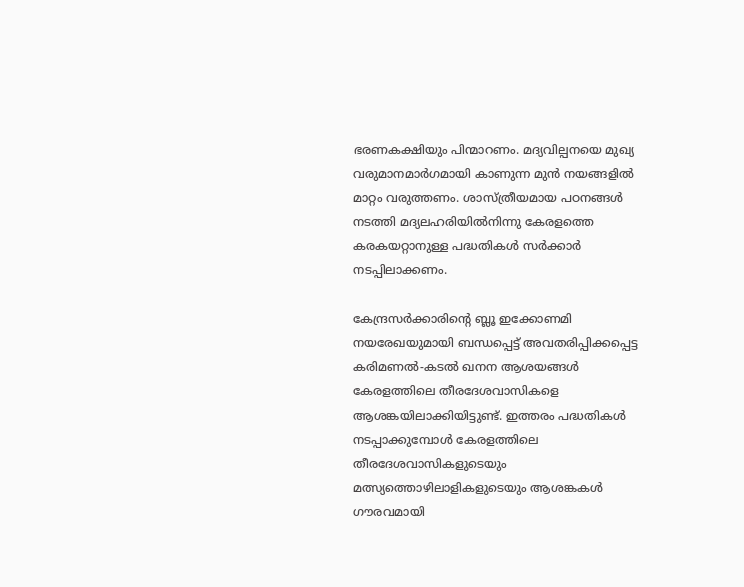ഭരണകക്ഷിയും പിന്മാറണം. മദ്യവില്പനയെ മുഖ്യ വരുമാനമാർഗമായി കാണുന്ന മുൻ നയങ്ങളിൽ മാറ്റം വരുത്തണം. ശാസ്ത്രീയമായ പഠനങ്ങൾ നടത്തി മദ്യലഹരിയിൽനിന്നു കേരളത്തെ കരകയറ്റാനുള്ള പദ്ധതികൾ സർക്കാർ നടപ്പിലാക്കണം.

കേന്ദ്രസർക്കാരിന്‍റെ ബ്ലൂ ഇക്കോണമി നയരേഖയുമായി ബന്ധപ്പെട്ട് അവതരിപ്പിക്കപ്പെട്ട കരിമണൽ-കടൽ ഖനന ആശയങ്ങൾ കേരളത്തിലെ തീരദേശവാസികളെ ആശങ്കയിലാക്കിയിട്ടുണ്ട്. ഇത്തരം പദ്ധതികൾ നടപ്പാക്കുമ്പോൾ കേരളത്തിലെ തീരദേശവാസികളുടെയും മത്സ്യത്തൊഴിലാളികളുടെയും ആശങ്കകൾ ഗൗരവമായി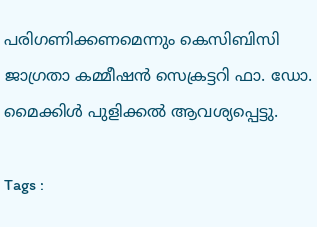പരിഗണിക്കണമെന്നും കെസിബിസി ജാഗ്രതാ കമ്മീഷൻ സെക്രട്ടറി ഫാ. ഡോ. മൈക്കിൾ പുളിക്കൽ ആവശ്യപ്പെട്ടു.

Tags :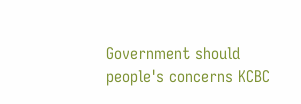Government should people's concerns KCBC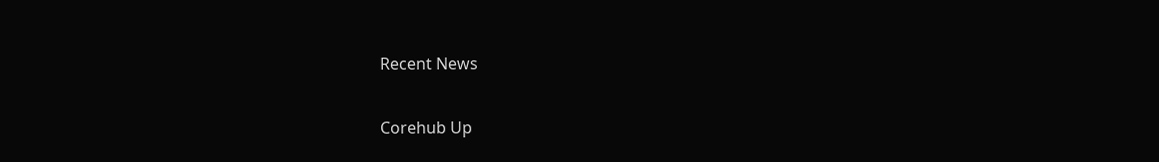Recent News

Corehub Up